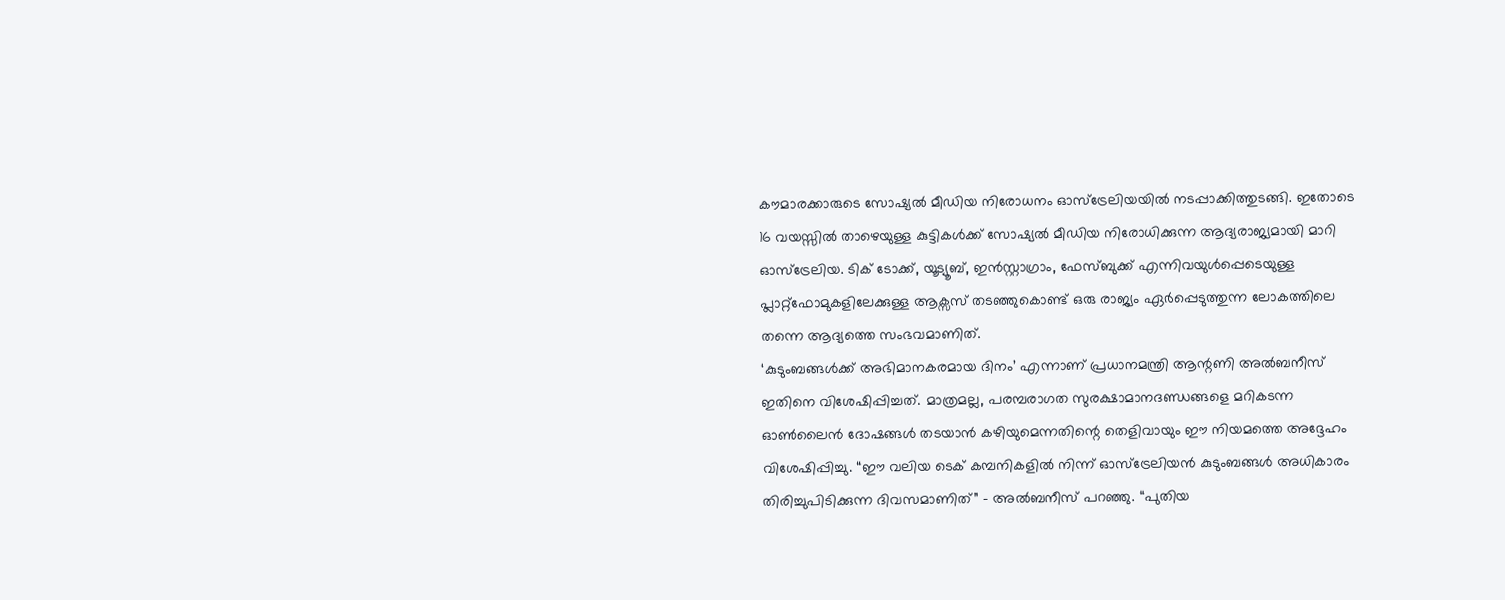കൗമാരക്കാരുടെ സോഷ്യൽ മീഡിയ നിരോധനം ഓസ്ട്രേലിയയിൽ നടപ്പാക്കിത്തുടങ്ങി. ഇതോടെ 16 വയസ്സിൽ താഴെയുള്ള കുട്ടികൾക്ക് സോഷ്യൽ മീഡിയ നിരോധിക്കുന്ന ആദ്യരാജ്യമായി മാറി ഓസ്ട്രേലിയ. ടിക് ടോക്ക്, യൂട്യൂബ്, ഇൻസ്റ്റാഗ്രാം, ഫേസ്ബുക്ക് എന്നിവയുൾപ്പെടെയുള്ള പ്ലാറ്റ്ഫോമുകളിലേക്കുള്ള ആക്സസ് തടഞ്ഞുകൊണ്ട് ഒരു രാജ്യം ഏർപ്പെടുത്തുന്ന ലോകത്തിലെ തന്നെ ആദ്യത്തെ സംഭവമാണിത്.
‘കുടുംബങ്ങൾക്ക് അഭിമാനകരമായ ദിനം’ എന്നാണ് പ്രധാനമന്ത്രി ആന്റണി അൽബനീസ് ഇതിനെ വിശേഷിപ്പിച്ചത്. മാത്രമല്ല, പരമ്പരാഗത സുരക്ഷാമാനദണ്ഡങ്ങളെ മറികടന്ന ഓൺലൈൻ ദോഷങ്ങൾ തടയാൻ കഴിയുമെന്നതിന്റെ തെളിവായും ഈ നിയമത്തെ അദ്ദേഹം വിശേഷിപ്പിച്ചു. “ഈ വലിയ ടെക് കമ്പനികളിൽ നിന്ന് ഓസ്ട്രേലിയൻ കുടുംബങ്ങൾ അധികാരം തിരിച്ചുപിടിക്കുന്ന ദിവസമാണിത്” – അൽബനീസ് പറഞ്ഞു. “പുതിയ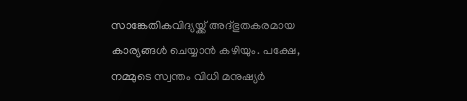സാങ്കേതികവിദ്യയ്ക്ക് അദ്ഭുതകരമായ കാര്യങ്ങൾ ചെയ്യാൻ കഴിയും. പക്ഷേ, നമ്മുടെ സ്വന്തം വിധി മനുഷ്യർ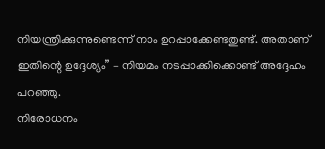നിയന്ത്രിക്കുന്നുണ്ടെന്ന് നാം ഉറപ്പാക്കേണ്ടതുണ്ട്. അതാണ് ഇതിന്റെ ഉദ്ദേശ്യം” – നിയമം നടപ്പാക്കിക്കൊണ്ട് അദ്ദേഹം പറഞ്ഞു.
നിരോധനം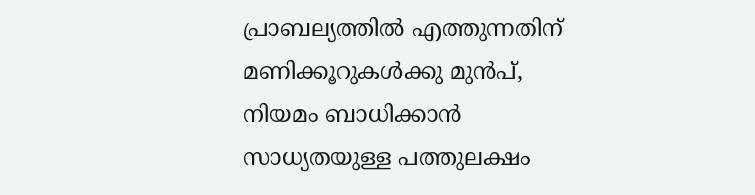പ്രാബല്യത്തിൽ എത്തുന്നതിന് മണിക്കൂറുകൾക്കു മുൻപ്, നിയമം ബാധിക്കാൻ സാധ്യതയുള്ള പത്തുലക്ഷം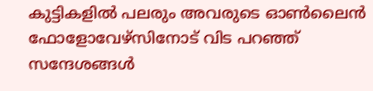കുട്ടികളിൽ പലരും അവരുടെ ഓൺലൈൻ ഫോളോവേഴ്സിനോട് വിട പറഞ്ഞ് സന്ദേശങ്ങൾ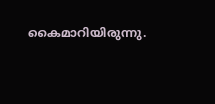കൈമാറിയിരുന്നു.